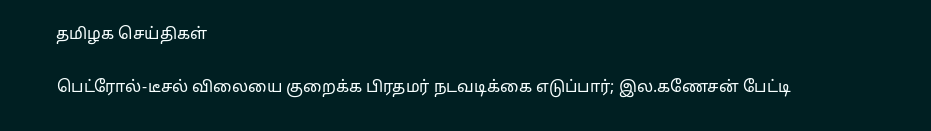தமிழக செய்திகள்

பெட்ரோல்-டீசல் விலையை குறைக்க பிரதமர் நடவடிக்கை எடுப்பார்; இல.கணேசன் பேட்டி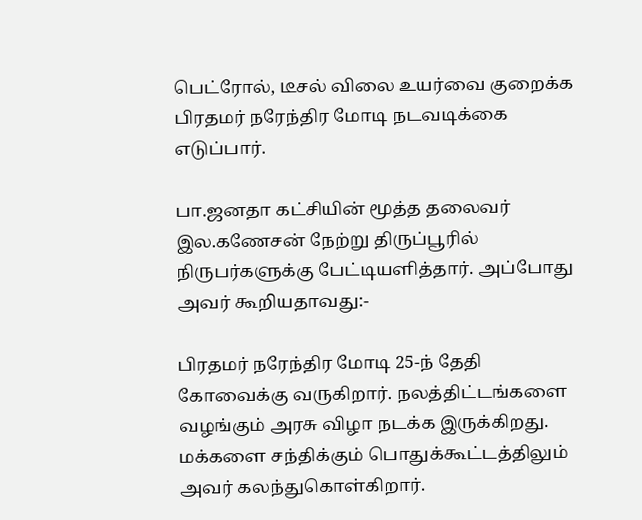பெட்ரோல், டீசல் விலை உயர்வை குறைக்க பிரதமர் நரேந்திர மோடி நடவடிக்கை எடுப்பார்.

பா.ஜனதா கட்சியின் மூத்த தலைவர் இல.கணேசன் நேற்று திருப்பூரில் நிருபர்களுக்கு பேட்டியளித்தார். அப்போது அவர் கூறியதாவது:-

பிரதமர் நரேந்திர மோடி 25-ந் தேதி கோவைக்கு வருகிறார். நலத்திட்டங்களை வழங்கும் அரசு விழா நடக்க இருக்கிறது. மக்களை சந்திக்கும் பொதுக்கூட்டத்திலும் அவர் கலந்துகொள்கிறார்.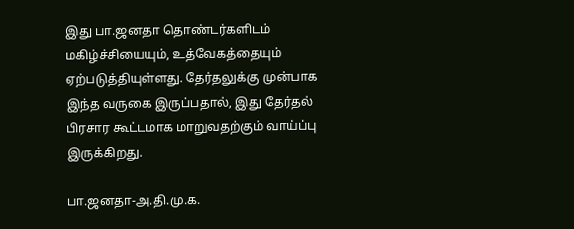இது பா.ஜனதா தொண்டர்களிடம் மகிழ்ச்சியையும், உத்வேகத்தையும் ஏற்படுத்தியுள்ளது. தேர்தலுக்கு முன்பாக இந்த வருகை இருப்பதால், இது தேர்தல் பிரசார கூட்டமாக மாறுவதற்கும் வாய்ப்பு இருக்கிறது.

பா.ஜனதா-அ.தி.மு.க.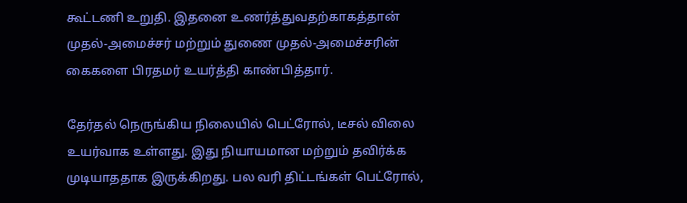கூட்டணி உறுதி. இதனை உணர்த்துவதற்காகத்தான் முதல்-அமைச்சர் மற்றும் துணை முதல்-அமைச்சரின் கைகளை பிரதமர் உயர்த்தி காண்பித்தார்.

தேர்தல் நெருங்கிய நிலையில் பெட்ரோல், டீசல் விலை உயர்வாக உள்ளது. இது நியாயமான மற்றும் தவிர்க்க முடியாததாக இருக்கிறது. பல வரி திட்டங்கள் பெட்ரோல்,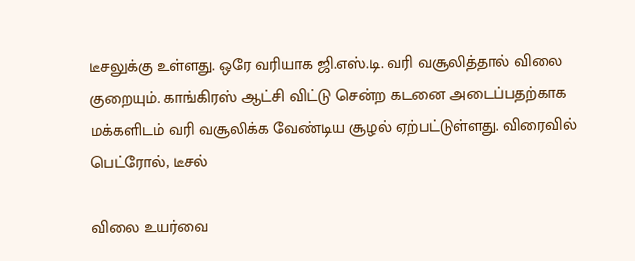டீசலுக்கு உள்ளது. ஒரே வரியாக ஜி.எஸ்.டி. வரி வசூலித்தால் விலை குறையும். காங்கிரஸ் ஆட்சி விட்டு சென்ற கடனை அடைப்பதற்காக மக்களிடம் வரி வசூலிக்க வேண்டிய சூழல் ஏற்பட்டுள்ளது. விரைவில் பெட்ரோல், டீசல்

விலை உயர்வை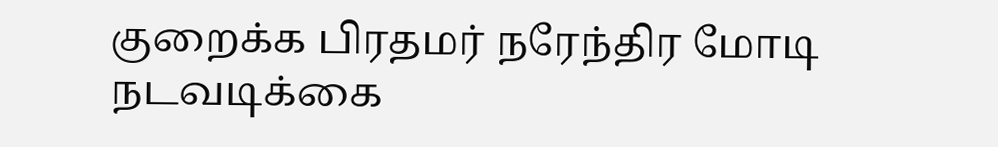குறைக்க பிரதமர் நரேந்திர மோடி நடவடிக்கை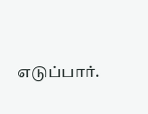எடுப்பார்.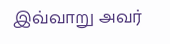இவ்வாறு அவர்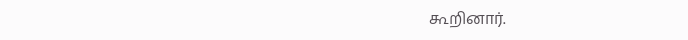கூறினார்.